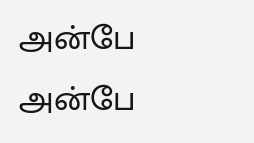அன்பே
அன்பே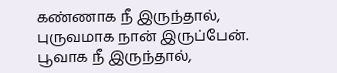கண்ணாக நீ இருந்தால்,
புருவமாக நான் இருப்பேன்.
பூவாக நீ இருந்தால்,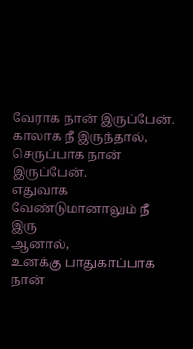வேராக நான் இருப்பேன்.
காலாக நீ இருந்தால்,
செருப்பாக நான் இருப்பேன்.
எதுவாக வேண்டுமானாலும் நீ இரு
ஆனால்,
உனக்கு பாதுகாப்பாக நான்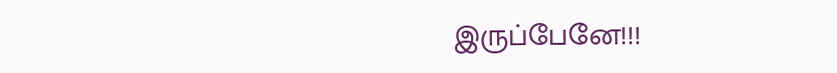இருப்பேனே!!!